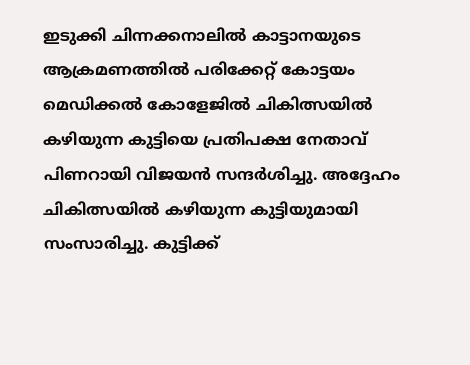ഇടുക്കി ചിന്നക്കനാലിൽ കാട്ടാനയുടെ ആക്രമണത്തിൽ പരിക്കേറ്റ് കോട്ടയം മെഡിക്കൽ കോളേജിൽ ചികിത്സയിൽ കഴിയുന്ന കുട്ടിയെ പ്രതിപക്ഷ നേതാവ് പിണറായി വിജയൻ സന്ദർശിച്ചു. അദ്ദേഹം ചികിത്സയിൽ കഴിയുന്ന കുട്ടിയുമായി സംസാരിച്ചു. കുട്ടിക്ക്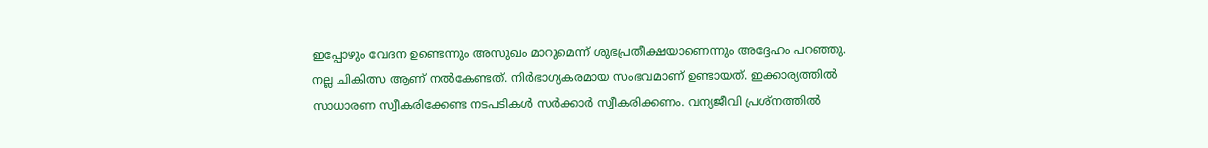ഇപ്പോഴും വേദന ഉണ്ടെന്നും അസുഖം മാറുമെന്ന് ശുഭപ്രതീക്ഷയാണെന്നും അദ്ദേഹം പറഞ്ഞു. നല്ല ചികിത്സ ആണ് നൽകേണ്ടത്. നിർഭാഗ്യകരമായ സംഭവമാണ് ഉണ്ടായത്. ഇക്കാര്യത്തിൽ സാധാരണ സ്വീകരിക്കേണ്ട നടപടികൾ സർക്കാർ സ്വീകരിക്കണം. വന്യജീവി പ്രശ്നത്തിൽ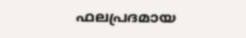ഫലപ്രദമായ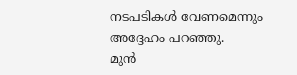നടപടികൾ വേണമെന്നും അദ്ദേഹം പറഞ്ഞു.
മുൻ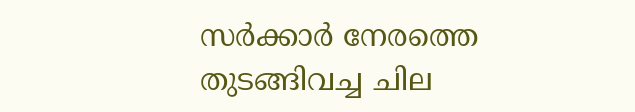സർക്കാർ നേരത്തെ തുടങ്ങിവച്ച ചില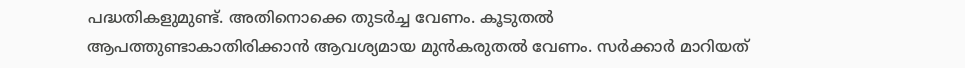പദ്ധതികളുമുണ്ട്. അതിനൊക്കെ തുടർച്ച വേണം. കൂടുതൽ ആപത്തുണ്ടാകാതിരിക്കാൻ ആവശ്യമായ മുൻകരുതൽ വേണം. സർക്കാർ മാറിയത്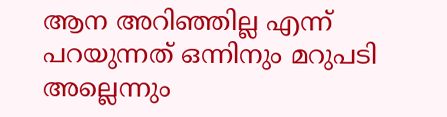ആന അറിഞ്ഞില്ല എന്ന് പറയുന്നത് ഒന്നിനും മറുപടി അല്ലെന്നും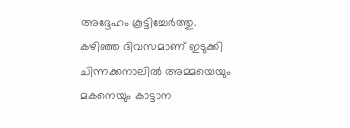അദ്ദേഹം കൂട്ടിച്ചേർത്തു. കഴിഞ്ഞ ദിവസമാണ് ഇടുക്കി ചിന്നക്കനാലിൽ അമ്മയെയും മകനെയും കാട്ടാന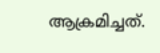ആക്രമിച്ചത്.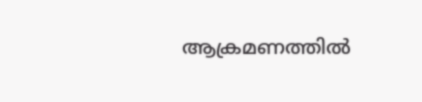ആക്രമണത്തിൽ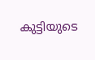കുട്ടിയുടെ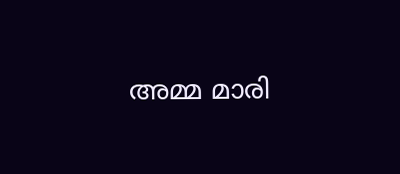അമ്മ മാരി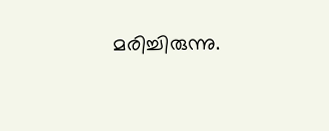മരിച്ചിരുന്നു.